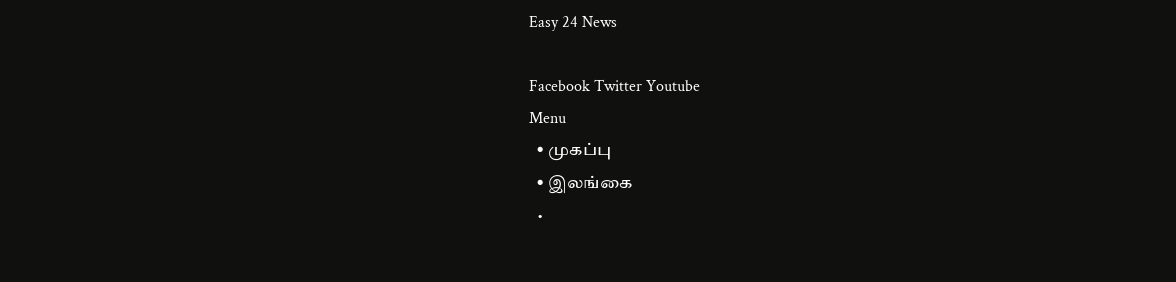Easy 24 News

Facebook Twitter Youtube
Menu
  • முகப்பு
  • இலங்கை
  •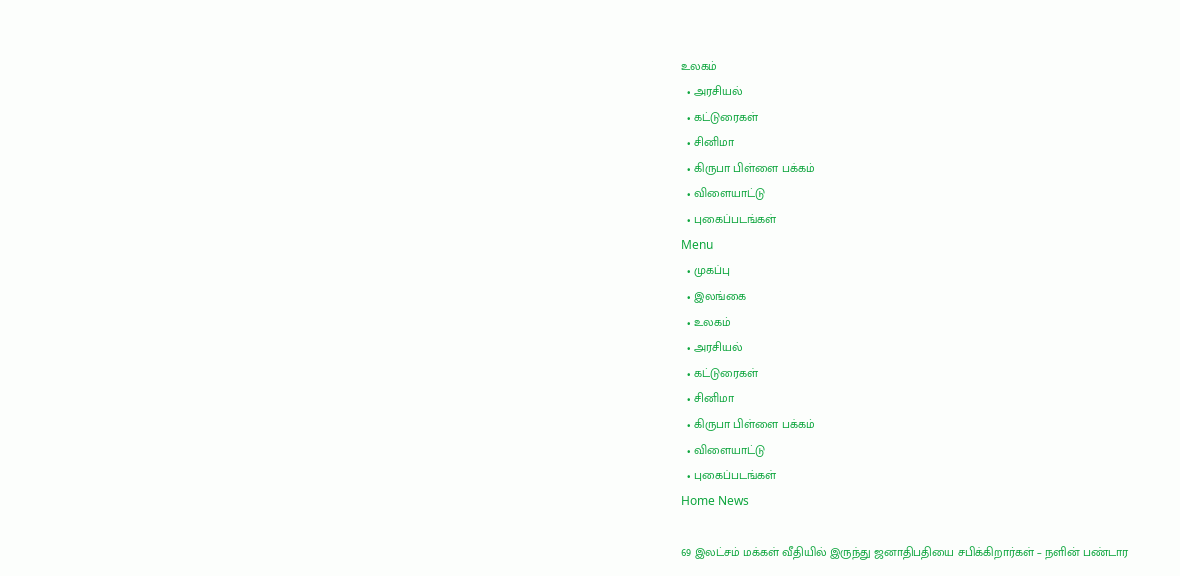உலகம்
  • அரசியல்
  • கட்டுரைகள்
  • சினிமா
  • கிருபா பிள்ளை பக்கம்
  • விளையாட்டு
  • புகைப்படங்கள்
Menu
  • முகப்பு
  • இலங்கை
  • உலகம்
  • அரசியல்
  • கட்டுரைகள்
  • சினிமா
  • கிருபா பிள்ளை பக்கம்
  • விளையாட்டு
  • புகைப்படங்கள்
Home News

69 இலட்சம் மக்கள் வீதியில் இருந்து ஜனாதிபதியை சபிக்கிறார்கள் – நளின் பண்டார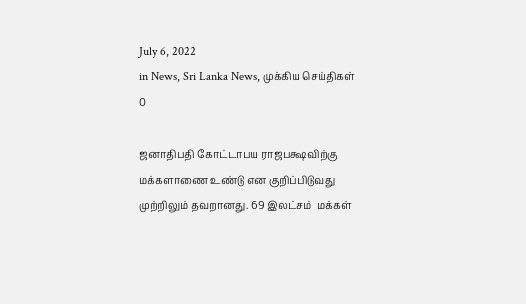July 6, 2022
in News, Sri Lanka News, முக்கிய செய்திகள்
0

ஜனாதிபதி கோட்டாபய ராஜபக்ஷவிற்கு மக்களாணை உண்டு என குறிப்பிடுவது முற்றிலும் தவறானது. 69 இலட்சம்  மக்கள்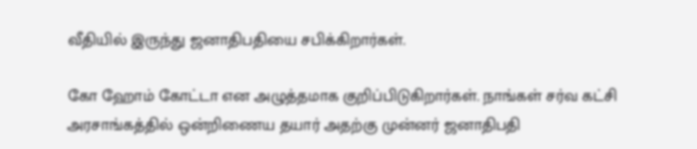வீதியில் இருந்து ஜனாதிபதியை சபிக்கிறார்கள்.

கோ ஹோம் கோட்டா என அழுத்தமாக குறிப்பிடுகிறார்கள். நாங்கள் சர்வ கட்சி அரசாங்கத்தில் ஒன்றிணைய தயார் அதற்கு முன்னர் ஜனாதிபதி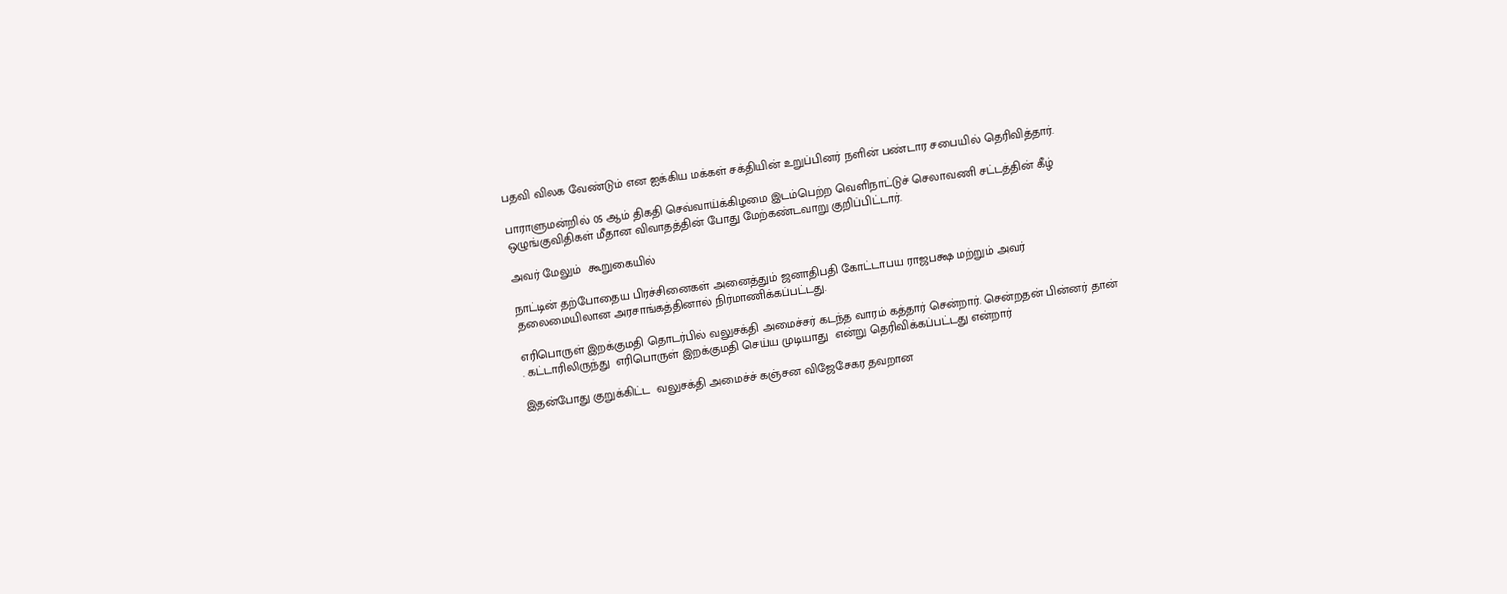பதவி விலக வேண்டும் என ஐக்கிய மக்கள் சக்தியின் உறுப்பினர் நளின் பண்டார சபையில் தெரிவித்தார்.

பாராளுமன்றில் 05 ஆம் திகதி செவ்வாய்க்கிழமை இடம்பெற்ற வெளிநாட்டுச் செலாவணி சட்டத்தின் கீழ் ஒழுங்குவிதிகள் மீதான விவாதத்தின் போது மேற்கண்டவாறு குறிப்பிட்டார்.

அவர் மேலும்  கூறுகையில்

நாட்டின் தற்போதைய பிரச்சினைகள் அனைத்தும் ஜனாதிபதி கோட்டாபய ராஜபக்ஷ மற்றும் அவர் தலைமையிலான அரசாங்கத்தினால் நிர்மாணிக்கப்பட்டது.

எரிபொருள் இறக்குமதி தொடர்பில் வலுசக்தி அமைச்சர் கடந்த வாரம் கத்தார் சென்றார். சென்றதன் பின்னர் தான் . கட்டாரிலிருந்து  எரிபொருள் இறக்குமதி செய்ய முடியாது  என்று தெரிவிக்கப்பட்டது என்றார்

இதன்போது குறுக்கிட்ட  வலுசக்தி அமைச்ச் கஞ்சன விஜேசேகர தவறான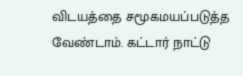விடயத்தை சமூகமயப்படுத்த வேண்டாம். கட்டார் நாட்டு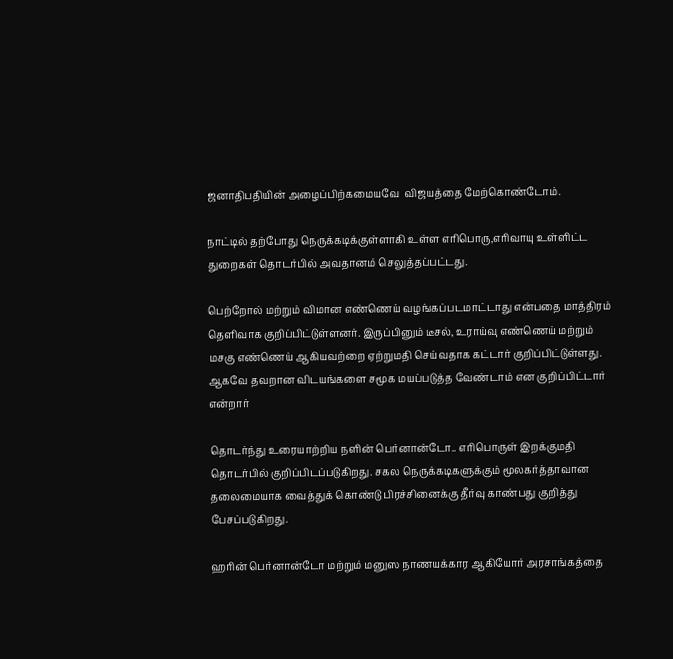ஜனாதிபதியின் அழைப்பிற்கமையவே  விஜயத்தை மேற்கொண்டோம்.

நாட்டில் தற்போது நெருக்கடிக்குள்ளாகி உள்ள எரிபொரு,எரிவாயு உள்ளிட்ட துறைகள் தொடர்பில் அவதானம் செலுத்தப்பட்டது.

பெற்றோல் மற்றும் விமான எண்ணெய் வழங்கப்படமாட்டாது என்பதை மாத்திரம் தெளிவாக குறிப்பிட்டுள்ளனர். இருப்பினும் டீசல், உராய்வு எண்ணெய் மற்றும் மசகு எண்ணெய் ஆகியவற்றை ஏற்றுமதி செய்வதாக கட்டார் குறிப்பிட்டுள்ளது. ஆகவே தவறான விடயங்களை சமூக மயப்படுத்த வேண்டாம் என குறிப்பிட்டார் என்றார்

தொடர்ந்து உரையாற்றிய நளின் பெர்னான்டோ.. எரிபொருள் இறக்குமதி தொடர்பில் குறிப்பிடப்படுகிறது. சகல நெருக்கடிகளுக்கும் மூலகர்த்தாவான  தலைமையாக வைத்துக் கொண்டு பிரச்சினைக்கு தீர்வு காண்பது குறித்து பேசப்படுகிறது.

ஹரின் பெர்னான்டோ மற்றும் மனுஸ நாணயக்கார ஆகியோர் அரசாங்கத்தை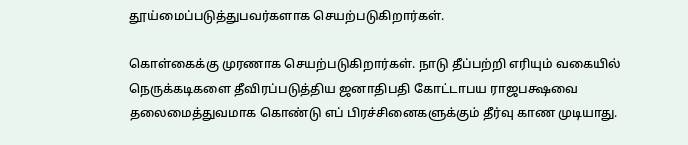தூய்மைப்படுத்துபவர்களாக செயற்படுகிறார்கள்.

கொள்கைக்கு முரணாக செயற்படுகிறார்கள். நாடு தீப்பற்றி எரியும் வகையில் நெருக்கடிகளை தீவிரப்படுத்திய ஜனாதிபதி கோட்டாபய ராஜபக்ஷவை தலைமைத்துவமாக கொண்டு எப் பிரச்சினைகளுக்கும் தீர்வு காண முடியாது.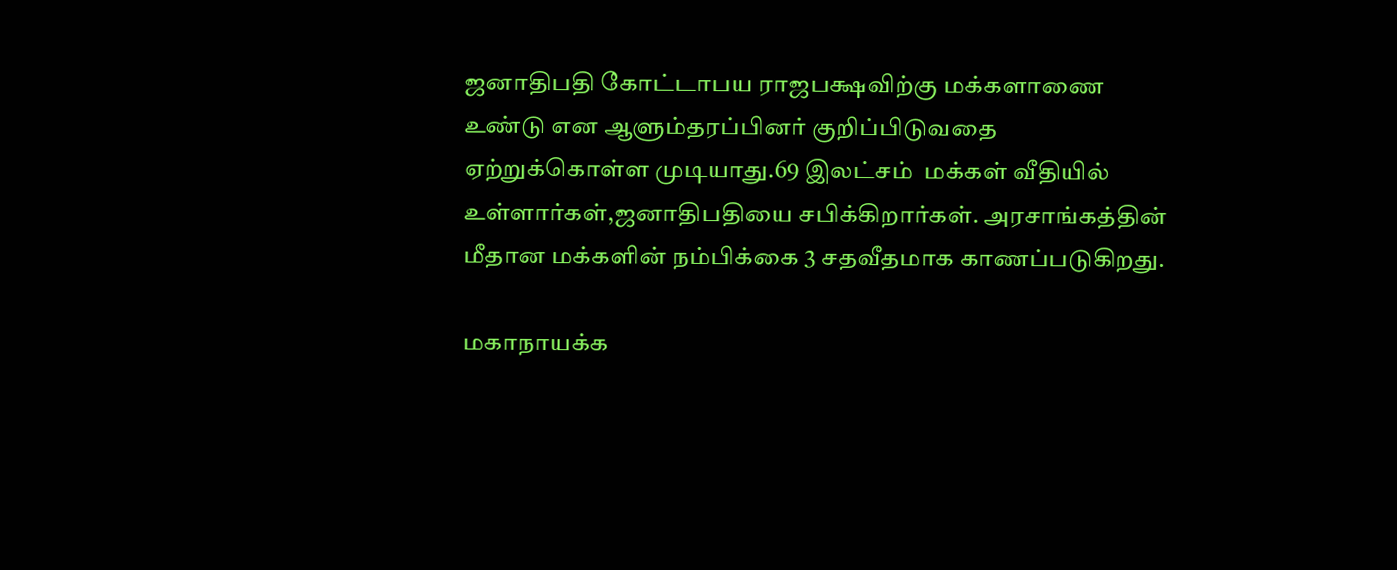ஜனாதிபதி கோட்டாபய ராஜபக்ஷவிற்கு மக்களாணை உண்டு என ஆளும்தரப்பினர் குறிப்பிடுவதை ஏற்றுக்கொள்ள முடியாது.69 இலட்சம்  மக்கள் வீதியில் உள்ளார்கள்,ஜனாதிபதியை சபிக்கிறார்கள். அரசாங்கத்தின் மீதான மக்களின் நம்பிக்கை 3 சதவீதமாக காணப்படுகிறது.

மகாநாயக்க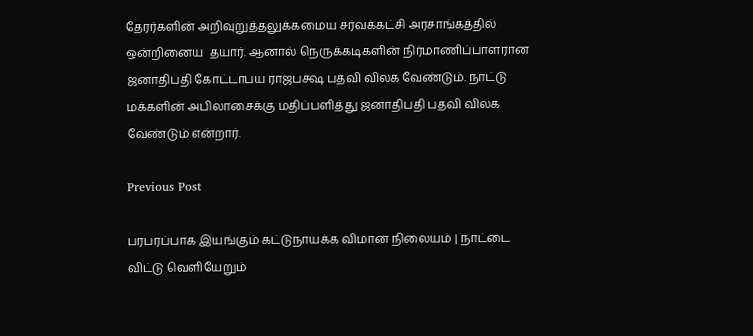தேரர்களின் அறிவுறுத்தலுக்கமைய சர்வக்கட்சி அரசாங்கத்தில் ஒன்றினைய  தயார். ஆனால் நெருக்கடிகளின் நிர்மாணிப்பாளரான ஜனாதிபதி கோட்டாபய ராஜபக்ஷ பதவி விலக வேண்டும். நாட்டு மக்களின் அபிலாசைக்கு மதிப்பளித்து ஜனாதிபதி பதவி விலக வேண்டும் என்றார்.

Previous Post

பரபரப்பாக இயங்கும் கட்டுநாயக்க விமான நிலையம் | நாட்டை விட்டு வெளியேறும்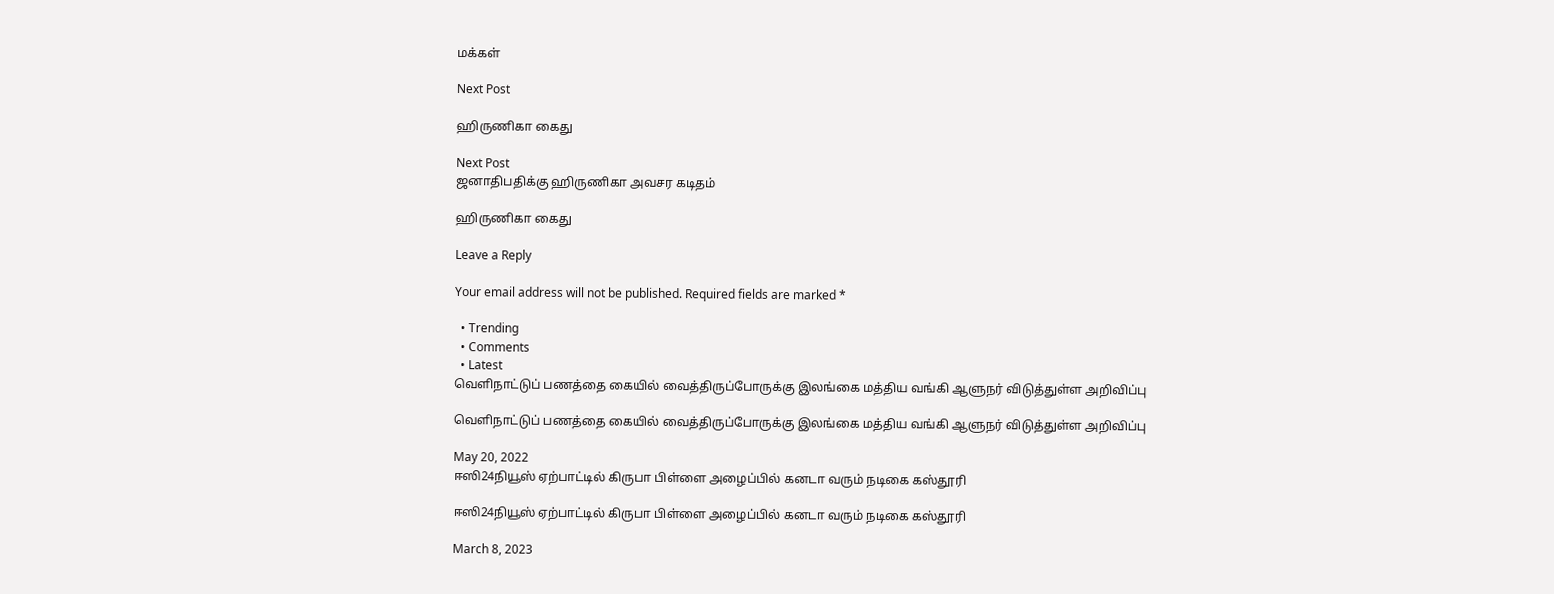மக்கள்

Next Post

ஹிருணிகா கைது

Next Post
ஜனாதிபதிக்கு ஹிருணிகா அவசர கடிதம்

ஹிருணிகா கைது

Leave a Reply

Your email address will not be published. Required fields are marked *

  • Trending
  • Comments
  • Latest
வெளிநாட்டுப் பணத்தை கையில் வைத்திருப்போருக்கு இலங்கை மத்திய வங்கி ஆளுநர் விடுத்துள்ள அறிவிப்பு

வெளிநாட்டுப் பணத்தை கையில் வைத்திருப்போருக்கு இலங்கை மத்திய வங்கி ஆளுநர் விடுத்துள்ள அறிவிப்பு

May 20, 2022
ஈஸி24நியூஸ் ஏற்பாட்டில் கிருபா பிள்ளை அழைப்பில் கனடா வரும் நடிகை கஸ்தூரி

ஈஸி24நியூஸ் ஏற்பாட்டில் கிருபா பிள்ளை அழைப்பில் கனடா வரும் நடிகை கஸ்தூரி

March 8, 2023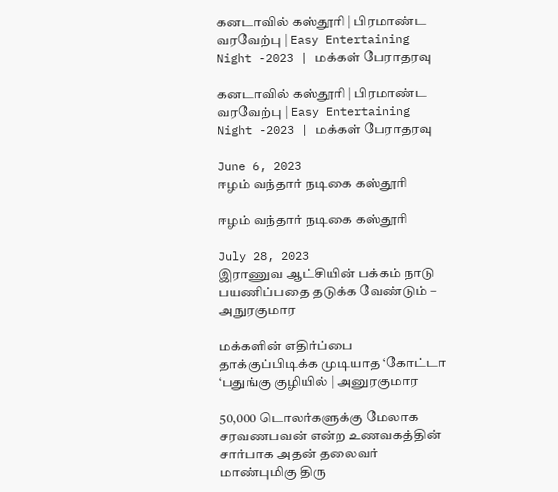கனடாவில் கஸ்தூரி | பிரமாண்ட வரவேற்பு | Easy Entertaining Night -2023 | மக்கள் பேராதரவு

கனடாவில் கஸ்தூரி | பிரமாண்ட வரவேற்பு | Easy Entertaining Night -2023 | மக்கள் பேராதரவு

June 6, 2023
ஈழம் வந்தார் நடிகை கஸ்தூரி

ஈழம் வந்தார் நடிகை கஸ்தூரி

July 28, 2023
இராணுவ ஆட்சியின் பக்கம் நாடு பயணிப்பதை தடுக்க வேண்டும் – அநுரகுமார

மக்களின் எதிர்ப்பை தாக்குப்பிடிக்க முடியாத ‘கோட்டா ‘பதுங்கு குழியில் | அனுரகுமார

50,000 டொலர்களுக்கு மேலாக சரவணபவன் என்ற உணவகத்தின் சார்பாக அதன் தலைவர் மாண்புமிகு திரு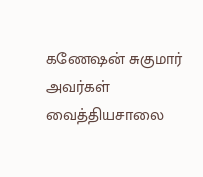கணேஷன் சுகுமார் அவர்கள் வைத்தியசாலை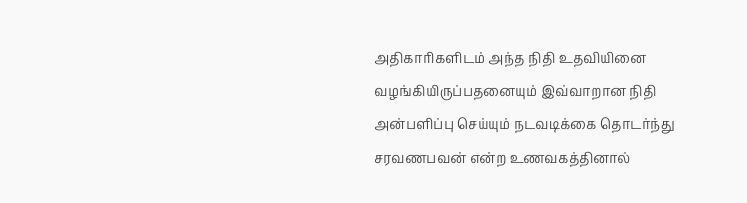அதிகாரிகளிடம் அந்த நிதி உதவியினை வழங்கியிருப்பதனையும் இவ்வாறான நிதி அன்பளிப்பு செய்யும் நடவடிக்கை தொடர்ந்து சரவணபவன் என்ற உணவகத்தினால்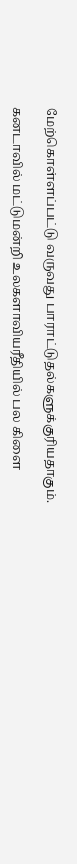மேற்கொள்ளப்பட்டு வருவது பாராட்டுதல்களுக்குரியதாகும்.

கனடாவில் மட்டுமன்றி உலகளாவியரீதியில் பல கிளை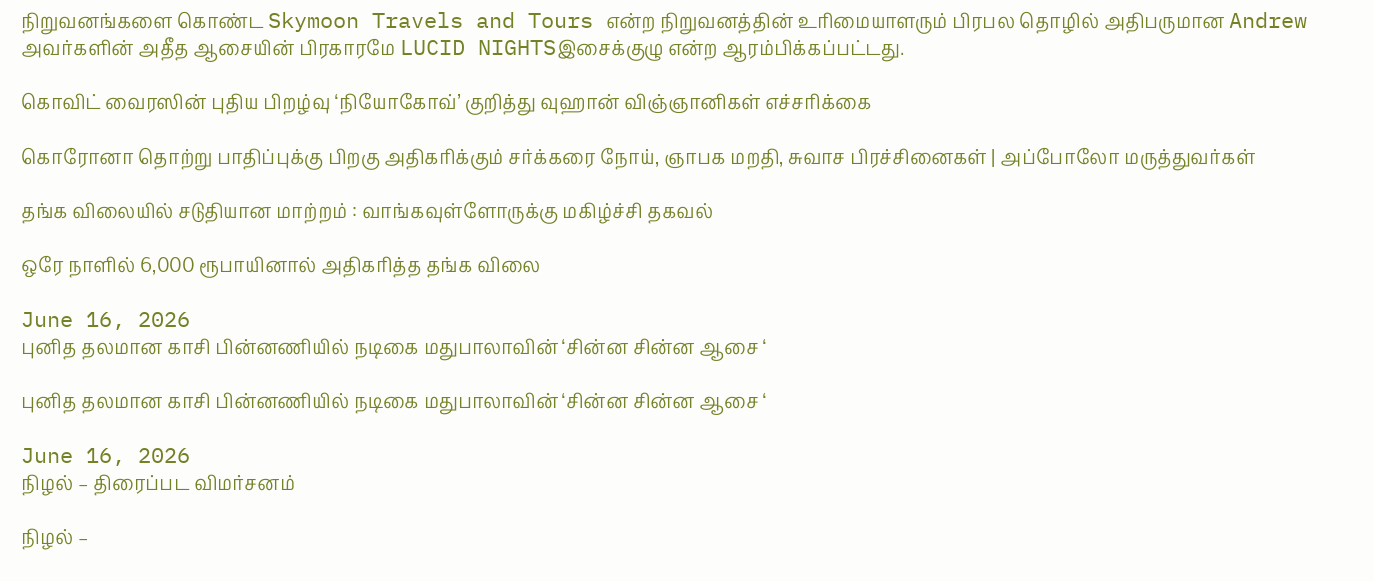நிறுவனங்களை கொண்ட Skymoon Travels and Tours என்ற நிறுவனத்தின் உரிமையாளரும் பிரபல தொழில் அதிபருமான Andrew அவர்களின் அதீத ஆசையின் பிரகாரமே LUCID NIGHTSஇசைக்குழு என்ற ஆரம்பிக்கப்பட்டது.

கொவிட் வைரஸின் புதிய பிறழ்வு ‘நியோகோவ்’ குறித்து வுஹான் விஞ்ஞானிகள் எச்சரிக்கை

கொரோனா தொற்று பாதிப்புக்கு பிறகு அதிகரிக்கும் சர்க்கரை நோய், ஞாபக மறதி, சுவாச பிரச்சினைகள் | அப்போலோ மருத்துவர்கள்

தங்க விலையில் சடுதியான மாற்றம் : வாங்கவுள்ளோருக்கு மகிழ்ச்சி தகவல்

ஒரே நாளில் 6,000 ரூபாயினால் அதிகரித்த தங்க விலை

June 16, 2026
புனித தலமான காசி பின்னணியில் நடிகை மதுபாலாவின் ‘சின்ன சின்ன ஆசை ‘

புனித தலமான காசி பின்னணியில் நடிகை மதுபாலாவின் ‘சின்ன சின்ன ஆசை ‘

June 16, 2026
நிழல் – திரைப்பட விமர்சனம்

நிழல் –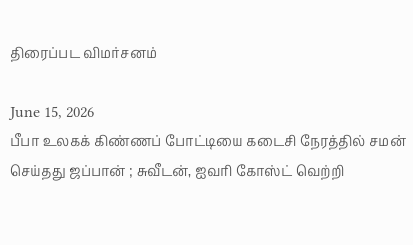திரைப்பட விமர்சனம்

June 15, 2026
பீபா உலகக் கிண்ணப் போட்டியை கடைசி நேரத்தில் சமன் செய்தது ஜப்பான் ; சுவீடன், ஐவரி கோஸ்ட் வெற்றி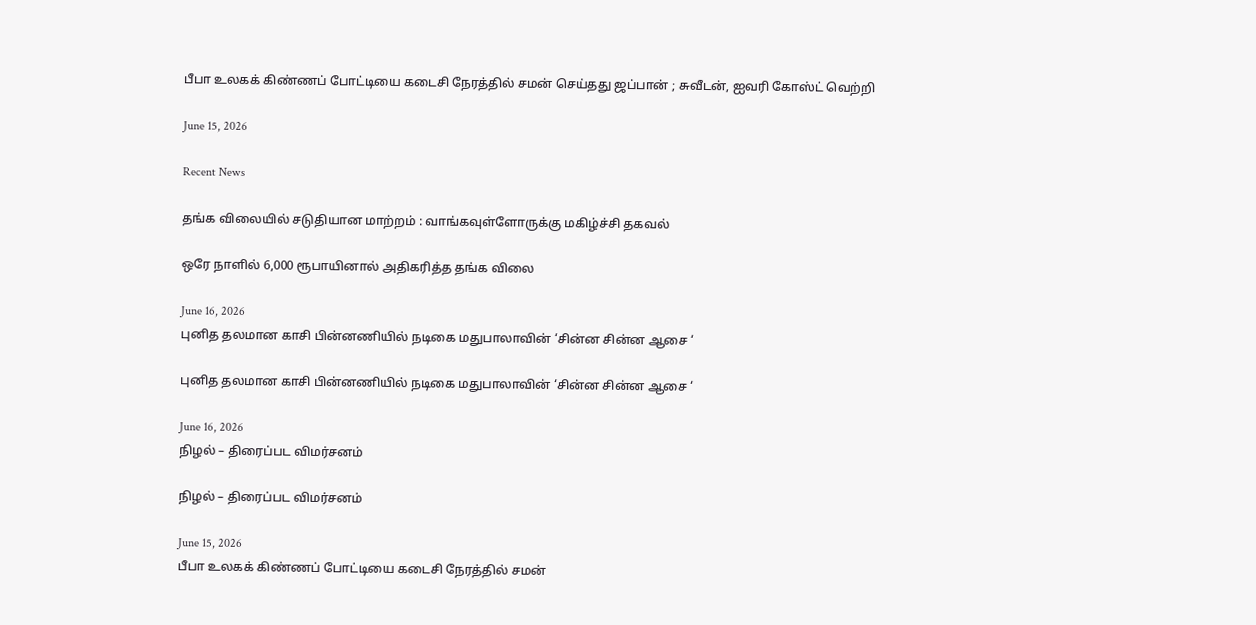பீபா உலகக் கிண்ணப் போட்டியை கடைசி நேரத்தில் சமன் செய்தது ஜப்பான் ; சுவீடன், ஐவரி கோஸ்ட் வெற்றி

June 15, 2026

Recent News

தங்க விலையில் சடுதியான மாற்றம் : வாங்கவுள்ளோருக்கு மகிழ்ச்சி தகவல்

ஒரே நாளில் 6,000 ரூபாயினால் அதிகரித்த தங்க விலை

June 16, 2026
புனித தலமான காசி பின்னணியில் நடிகை மதுபாலாவின் ‘சின்ன சின்ன ஆசை ‘

புனித தலமான காசி பின்னணியில் நடிகை மதுபாலாவின் ‘சின்ன சின்ன ஆசை ‘

June 16, 2026
நிழல் – திரைப்பட விமர்சனம்

நிழல் – திரைப்பட விமர்சனம்

June 15, 2026
பீபா உலகக் கிண்ணப் போட்டியை கடைசி நேரத்தில் சமன்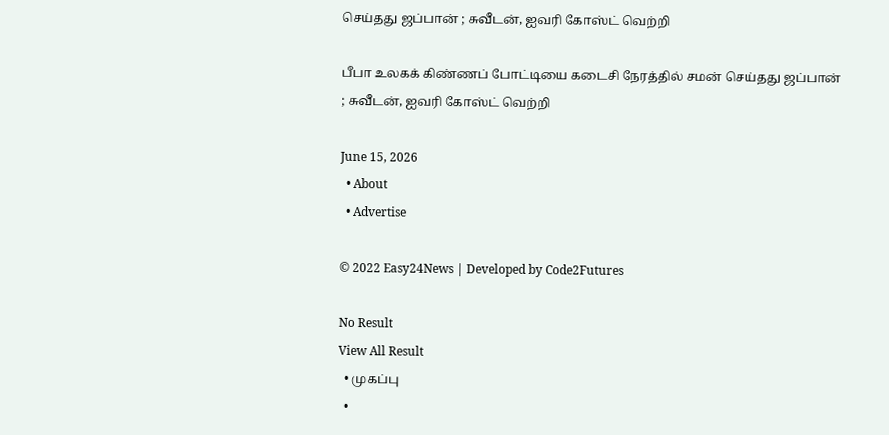செய்தது ஜப்பான் ; சுவீடன், ஐவரி கோஸ்ட் வெற்றி

பீபா உலகக் கிண்ணப் போட்டியை கடைசி நேரத்தில் சமன் செய்தது ஜப்பான் ; சுவீடன், ஐவரி கோஸ்ட் வெற்றி

June 15, 2026
  • About
  • Advertise

© 2022 Easy24News | Developed by Code2Futures

No Result
View All Result
  • முகப்பு
  •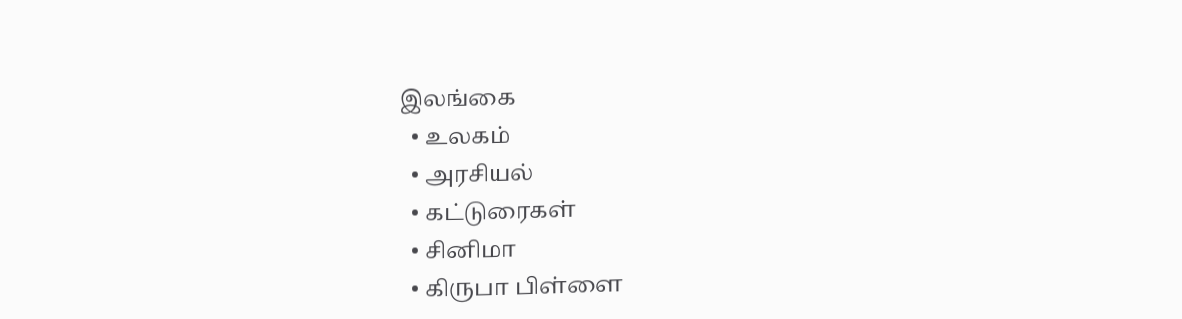இலங்கை
  • உலகம்
  • அரசியல்
  • கட்டுரைகள்
  • சினிமா
  • கிருபா பிள்ளை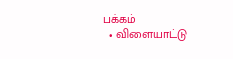பக்கம்
  • விளையாட்டு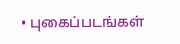• புகைப்படங்கள்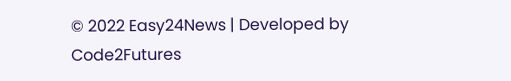© 2022 Easy24News | Developed by Code2Futures